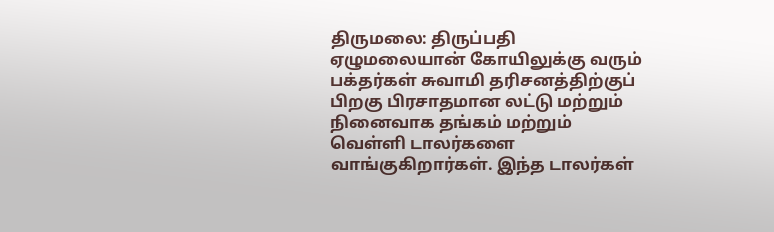திருமலை: திருப்பதி ஏழுமலையான் கோயிலுக்கு வரும் பக்தர்கள் சுவாமி தரிசனத்திற்குப் பிறகு பிரசாதமான லட்டு மற்றும் நினைவாக தங்கம் மற்றும் வெள்ளி டாலர்களை வாங்குகிறார்கள். இந்த டாலர்கள்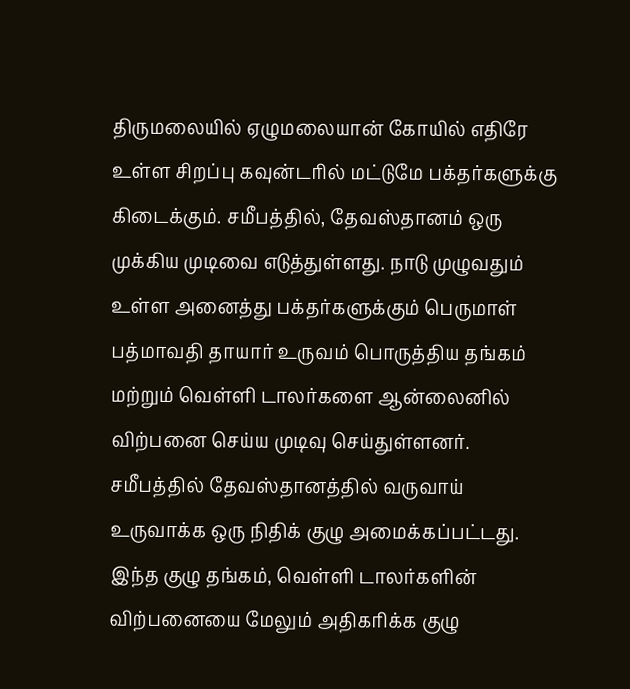திருமலையில் ஏழுமலையான் கோயில் எதிரே உள்ள சிறப்பு கவுன்டரில் மட்டுமே பக்தர்களுக்கு கிடைக்கும். சமீபத்தில், தேவஸ்தானம் ஒரு முக்கிய முடிவை எடுத்துள்ளது. நாடு முழுவதும் உள்ள அனைத்து பக்தர்களுக்கும் பெருமாள் பத்மாவதி தாயார் உருவம் பொருத்திய தங்கம் மற்றும் வெள்ளி டாலர்களை ஆன்லைனில் விற்பனை செய்ய முடிவு செய்துள்ளனர்.
சமீபத்தில் தேவஸ்தானத்தில் வருவாய் உருவாக்க ஒரு நிதிக் குழு அமைக்கப்பட்டது. இந்த குழு தங்கம், வெள்ளி டாலர்களின் விற்பனையை மேலும் அதிகரிக்க குழு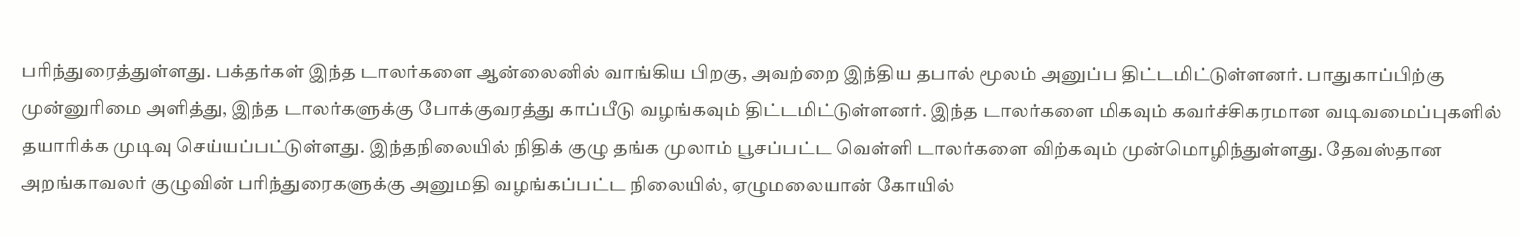பரிந்துரைத்துள்ளது. பக்தர்கள் இந்த டாலர்களை ஆன்லைனில் வாங்கிய பிறகு, அவற்றை இந்திய தபால் மூலம் அனுப்ப திட்டமிட்டுள்ளனர். பாதுகாப்பிற்கு முன்னுரிமை அளித்து, இந்த டாலர்களுக்கு போக்குவரத்து காப்பீடு வழங்கவும் திட்டமிட்டுள்ளனர். இந்த டாலர்களை மிகவும் கவர்ச்சிகரமான வடிவமைப்புகளில் தயாரிக்க முடிவு செய்யப்பட்டுள்ளது. இந்தநிலையில் நிதிக் குழு தங்க முலாம் பூசப்பட்ட வெள்ளி டாலர்களை விற்கவும் முன்மொழிந்துள்ளது. தேவஸ்தான அறங்காவலர் குழுவின் பரிந்துரைகளுக்கு அனுமதி வழங்கப்பட்ட நிலையில், ஏழுமலையான் கோயில்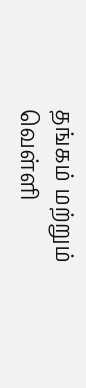தங்கம் மற்றும் வெள்ளி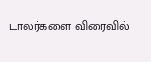டாலர்களை விரைவில்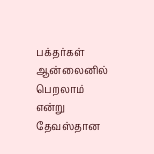பக்தர்கள் ஆன்லைனில் பெறலாம் என்று தேவஸ்தான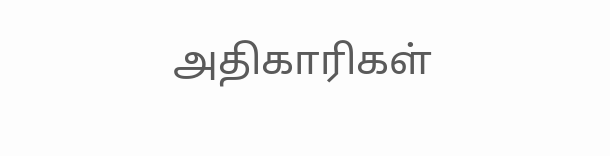அதிகாரிகள்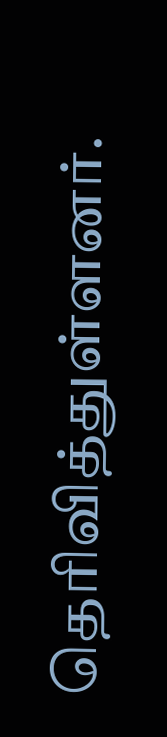தெரிவித்துள்ளனர்.